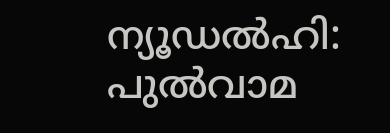ന്യൂഡൽഹി: പുൽവാമ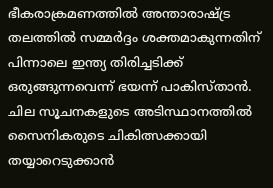ഭീകരാക്രമണത്തിൽ അന്താരാഷ്ട്ര തലത്തിൽ സമ്മർദ്ദം ശക്തമാകുന്നതിന് പിന്നാലെ ഇന്ത്യ തിരിച്ചടിക്ക് ഒരുങ്ങുന്നവെന്ന് ഭയന്ന് പാകിസ്താൻ. ചില സൂചനകളുടെ അടിസ്ഥാനത്തിൽ സൈനികരുടെ ചികിത്സക്കായി തയ്യാറെടുക്കാൻ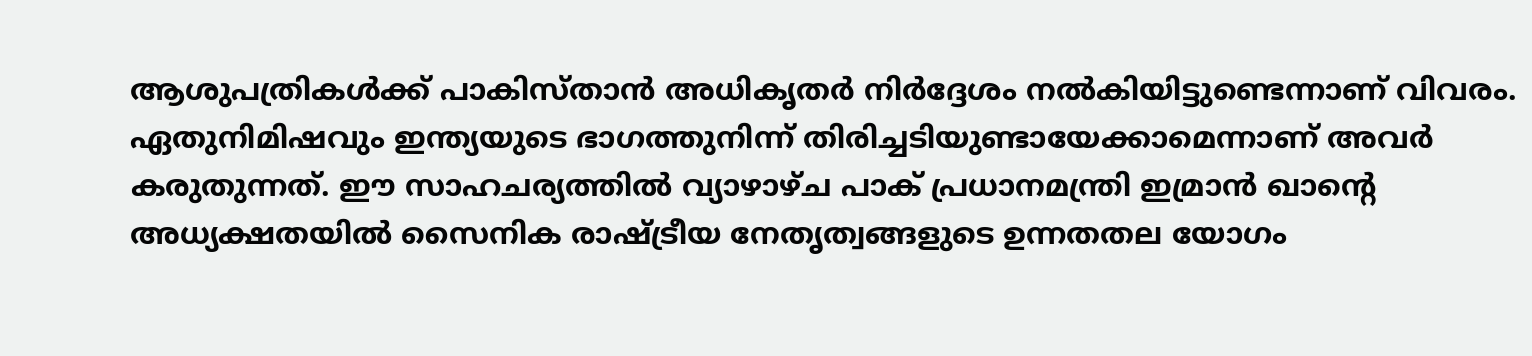ആശുപത്രികൾക്ക് പാകിസ്താൻ അധികൃതർ നിർദ്ദേശം നൽകിയിട്ടുണ്ടെന്നാണ് വിവരം. ഏതുനിമിഷവും ഇന്ത്യയുടെ ഭാഗത്തുനിന്ന് തിരിച്ചടിയുണ്ടായേക്കാമെന്നാണ് അവർ കരുതുന്നത്. ഈ സാഹചര്യത്തിൽ വ്യാഴാഴ്ച പാക് പ്രധാനമന്ത്രി ഇമ്രാൻ ഖാന്റെ അധ്യക്ഷതയിൽ സൈനിക രാഷ്ട്രീയ നേതൃത്വങ്ങളുടെ ഉന്നതതല യോഗം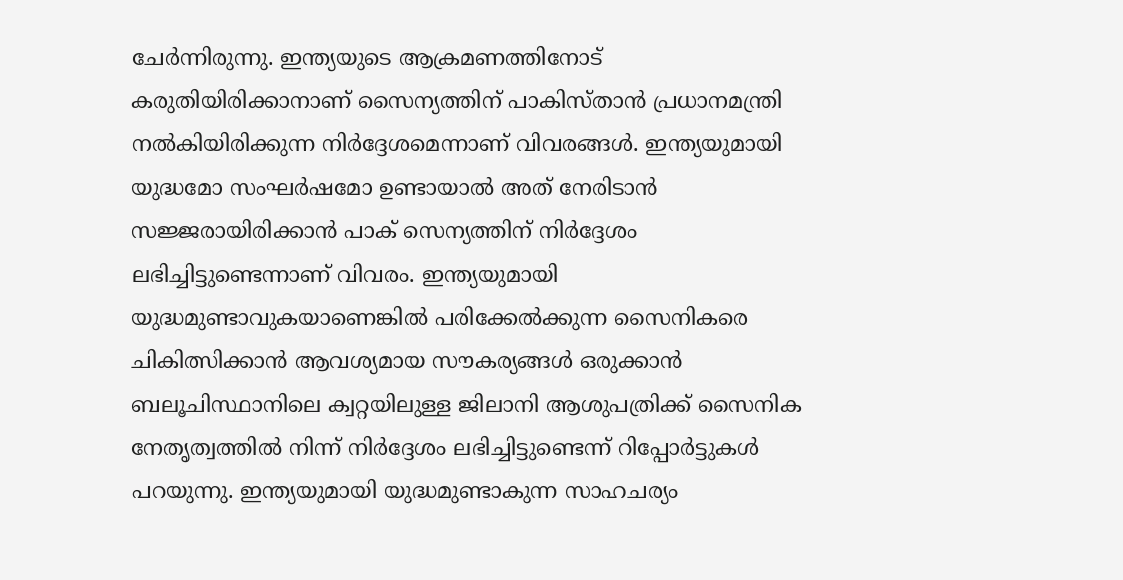ചേർന്നിരുന്നു. ഇന്ത്യയുടെ ആക്രമണത്തിനോട് കരുതിയിരിക്കാനാണ് സൈന്യത്തിന് പാകിസ്താൻ പ്രധാനമന്ത്രി നൽകിയിരിക്കുന്ന നിർദ്ദേശമെന്നാണ് വിവരങ്ങൾ. ഇന്ത്യയുമായി യുദ്ധമോ സംഘർഷമോ ഉണ്ടായാൽ അത് നേരിടാൻ സജ്ജരായിരിക്കാൻ പാക് സെന്യത്തിന് നിർദ്ദേശം ലഭിച്ചിട്ടുണ്ടെന്നാണ് വിവരം. ഇന്ത്യയുമായി യുദ്ധമുണ്ടാവുകയാണെങ്കിൽ പരിക്കേൽക്കുന്ന സൈനികരെ ചികിത്സിക്കാൻ ആവശ്യമായ സൗകര്യങ്ങൾ ഒരുക്കാൻ ബലൂചിസ്ഥാനിലെ ക്വറ്റയിലുള്ള ജിലാനി ആശുപത്രിക്ക് സൈനിക നേതൃത്വത്തിൽ നിന്ന് നിർദ്ദേശം ലഭിച്ചിട്ടുണ്ടെന്ന് റിപ്പോർട്ടുകൾ പറയുന്നു. ഇന്ത്യയുമായി യുദ്ധമുണ്ടാകുന്ന സാഹചര്യം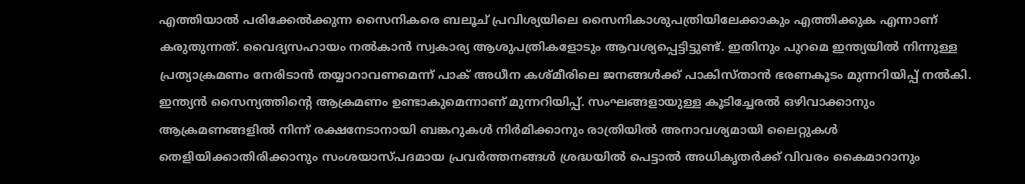എത്തിയാൽ പരിക്കേൽക്കുന്ന സൈനികരെ ബലൂച് പ്രവിശ്യയിലെ സൈനികാശുപത്രിയിലേക്കാകും എത്തിക്കുക എന്നാണ് കരുതുന്നത്. വൈദ്യസഹായം നൽകാൻ സ്വകാര്യ ആശുപത്രികളോടും ആവശ്യപ്പെട്ടിട്ടുണ്ട്. ഇതിനും പുറമെ ഇന്ത്യയിൽ നിന്നുള്ള പ്രത്യാക്രമണം നേരിടാൻ തയ്യാറാവണമെന്ന് പാക് അധീന കശ്മീരിലെ ജനങ്ങൾക്ക് പാകിസ്താൻ ഭരണകൂടം മുന്നറിയിപ്പ് നൽകി. ഇന്ത്യൻ സൈന്യത്തിന്റെ ആക്രമണം ഉണ്ടാകുമെന്നാണ് മുന്നറിയിപ്പ്. സംഘങ്ങളായുള്ള കൂടിച്ചേരൽ ഒഴിവാക്കാനും ആക്രമണങ്ങളിൽ നിന്ന് രക്ഷനേടാനായി ബങ്കറുകൾ നിർമിക്കാനും രാത്രിയിൽ അനാവശ്യമായി ലൈറ്റുകൾ തെളിയിക്കാതിരിക്കാനും സംശയാസ്പദമായ പ്രവർത്തനങ്ങൾ ശ്രദ്ധയിൽ പെട്ടാൽ അധികൃതർക്ക് വിവരം കൈമാറാനും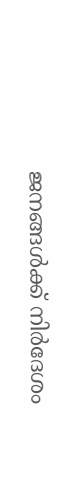ജനങ്ങൾക്ക് നിർദേശം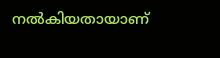നൽകിയതായാണ്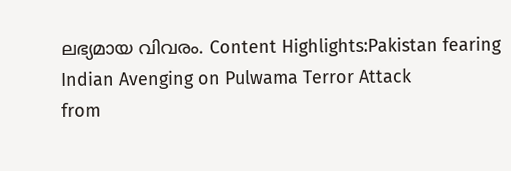ലഭ്യമായ വിവരം. Content Highlights:Pakistan fearing Indian Avenging on Pulwama Terror Attack
from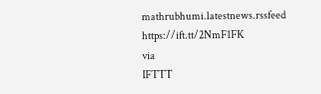mathrubhumi.latestnews.rssfeed https://ift.tt/2NmF1FK
via
IFTTT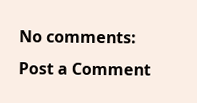No comments:
Post a Comment